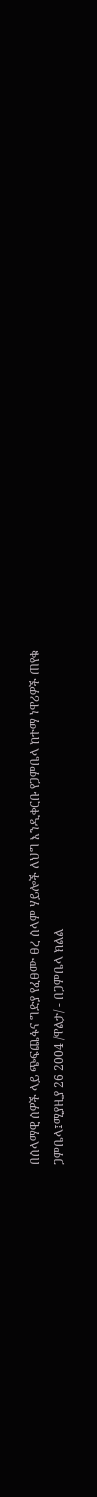በሰላማዊ ሰዎች ላይ ጭፍጨፋና ግድያ የፈፀሙ ፀረ ሰላም ሃይሎች ለህግ እንዲቀርቡ የጋምቤላ ከተማ ነዋሪዎች ጠየቁ
ጋምቤላ፤ሚያዚያ 26 2004 /ዋልታ/ - በጋምቤላ ክልል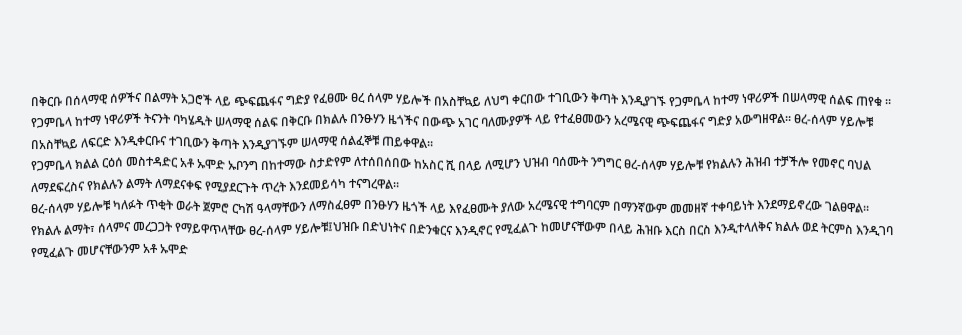በቅርቡ በሰላማዊ ሰዎችና በልማት አጋሮች ላይ ጭፍጨፋና ግድያ የፈፀሙ ፀረ ሰላም ሃይሎች በአስቸኳይ ለህግ ቀርበው ተገቢውን ቅጣት እንዲያገኙ የጋምቤላ ከተማ ነዋሪዎች በሠላማዊ ሰልፍ ጠየቁ ፡፡
የጋምቤላ ከተማ ነዋሪዎች ትናንት ባካሄዱት ሠላማዊ ሰልፍ በቅርቡ በክልሉ በንፁሃን ዜጎችና በውጭ አገር ባለሙያዎች ላይ የተፈፀመውን አረሜናዊ ጭፍጨፋና ግድያ አውግዘዋል፡፡ ፀረ-ሰላም ሃይሎቹ በአስቸኳይ ለፍርድ እንዲቀርቡና ተገቢውን ቅጣት እንዲያገኙም ሠላማዊ ሰልፈኞቹ ጠይቀዋል።
የጋምቤላ ክልል ርዕሰ መስተዳድር አቶ ኡሞድ ኡቦንግ በከተማው ስታድየም ለተሰበሰበው ከአስር ሺ በላይ ለሚሆን ህዝብ ባሰሙት ንግግር ፀረ-ሰላም ሃይሎቹ የክልሉን ሕዝብ ተቻችሎ የመኖር ባህል ለማደፍረስና የክልሉን ልማት ለማደናቀፍ የሚያደርጉት ጥረት እንደመይሳካ ተናግረዋል።
ፀረ-ሰላም ሃይሎቹ ካለፉት ጥቂት ወራት ጀምሮ ርካሽ ዓላማቸውን ለማስፈፀም በንፁሃን ዜጎች ላይ እየፈፀሙት ያለው አረሜናዊ ተግባርም በማንኛውም መመዘኛ ተቀባይነት እንደማይኖረው ገልፀዋል፡፡
የክልሉ ልማት፣ ሰላምና መረጋጋት የማይዋጥላቸው ፀረ-ሰላም ሃይሎቹ፤ህዝቡ በድህነትና በድንቁርና እንዲኖር የሚፈልጉ ከመሆናቸውም በላይ ሕዝቡ እርስ በርስ እንዲተላለቅና ክልሉ ወደ ትርምስ እንዲገባ የሚፈልጉ መሆናቸውንም አቶ ኡሞድ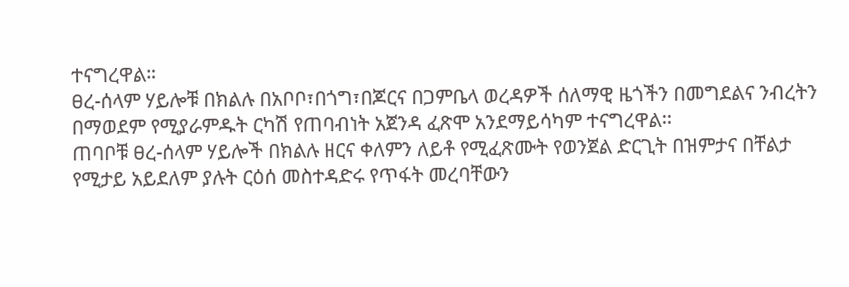ተናግረዋል።
ፀረ-ሰላም ሃይሎቹ በክልሉ በአቦቦ፣በጎግ፣በጆርና በጋምቤላ ወረዳዎች ሰለማዊ ዜጎችን በመግደልና ንብረትን በማወደም የሚያራምዱት ርካሽ የጠባብነት አጀንዳ ፈጽሞ አንደማይሳካም ተናግረዋል፡፡
ጠባቦቹ ፀረ-ሰላም ሃይሎች በክልሉ ዘርና ቀለምን ለይቶ የሚፈጽሙት የወንጀል ድርጊት በዝምታና በቸልታ የሚታይ አይደለም ያሉት ርዕሰ መስተዳድሩ የጥፋት መረባቸውን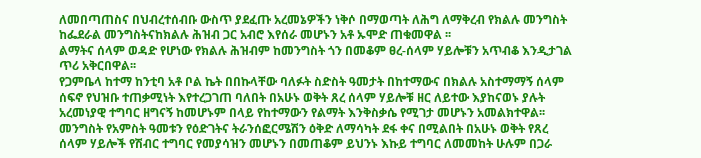ለመበጣጠስና በህብረተሰብቡ ውስጥ ያደፈጡ አረመኔዎችን ነቅሶ በማወጣት ለሕግ ለማቅረብ የክልሉ መንግስት ከፌደራል መንግስትናከክልሉ ሕዝብ ጋር አብሮ እየሰራ መሆኑን አቶ ኡሞድ ጠቁመዋል ፡፡
ልማትና ሰላም ወዳድ የሆነው የክልሉ ሕዝብም ከመንግስት ጎን በመቆም ፀረ-ሰላም ሃይሎቹን አጥብቆ እንዲታገል ጥሪ አቅርበዋል፡፡
የጋምቤላ ከተማ ከንቲባ አቶ ቦል ኬት በበኩላቸው ባለፉት ስድስት ዓመታት በከተማውና በክልሉ አስተማማኝ ሰላም ሰፍኖ የህዝቡ ተጠቃሚነት እየተረጋገጠ ባለበት በአሁኑ ወቅት ጸረ ሰላም ሃይሎቹ ዘር ለይተው እያከናወኑ ያሉት አረመነያዊ ተግባር ዘግናኝ ከመሆኑም በላይ የከተማውን የልማት እንቅስቃሴ የሚገታ መሆኑን አመልክተዋል፡፡
መንግስት የአምስት ዓመቱን የዕድገትና ትራንሰፎርሜሽን ዕቅድ ለማሳካት ደፋ ቀና በሚልበት በአሁኑ ወቅት የጸረ ሰላም ሃይሎች የሽብር ተግባር የመያሳዝን መሆኑን በመጠቆም ይህንኑ እኩይ ተግባር ለመመከት ሁሉም በጋራ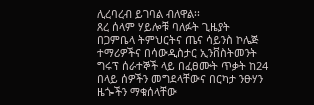ሊረባረብ ይገባል ብለዋል፡፡
ጸረ ሰላም ሃይሎቹ ባለፉት ጊዜያት በጋምቤላ ትምህርትና ጤና ሳይንስ ኮሌጅ ተማሪዎችና በሳውዲስታር ኢንቨስትመንት ግሩፕ ሰራተኞች ላይ በፈፀሙት ጥቃት ከ24 በላይ ሰዎችን መግደላቸውና በርካታ ንፁሃን ዜጐችን ማቁሰላቸው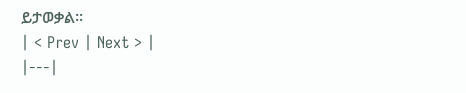ይታወቃል።
| < Prev | Next > |
|---|